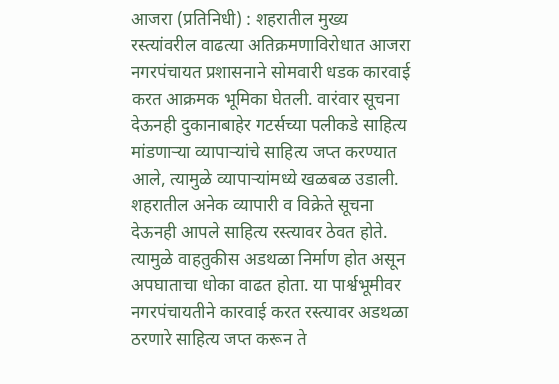आजरा (प्रतिनिधी) : शहरातील मुख्य रस्त्यांवरील वाढत्या अतिक्रमणाविरोधात आजरा नगरपंचायत प्रशासनाने सोमवारी धडक कारवाई करत आक्रमक भूमिका घेतली. वारंवार सूचना देऊनही दुकानाबाहेर गटर्सच्या पलीकडे साहित्य मांडणाऱ्या व्यापाऱ्यांचे साहित्य जप्त करण्यात आले, त्यामुळे व्यापाऱ्यांमध्ये खळबळ उडाली.
शहरातील अनेक व्यापारी व विक्रेते सूचना देऊनही आपले साहित्य रस्त्यावर ठेवत होते. त्यामुळे वाहतुकीस अडथळा निर्माण होत असून अपघाताचा धोका वाढत होता. या पार्श्वभूमीवर नगरपंचायतीने कारवाई करत रस्त्यावर अडथळा ठरणारे साहित्य जप्त करून ते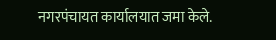नगरपंचायत कार्यालयात जमा केले.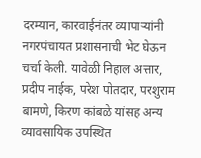दरम्यान, कारवाईनंतर व्यापाऱ्यांनी नगरपंचायत प्रशासनाची भेट घेऊन चर्चा केली. यावेळी निहाल अत्तार, प्रदीप नाईक, परेश पोतदार, परशुराम बामणे, किरण कांबळे यांसह अन्य व्यावसायिक उपस्थित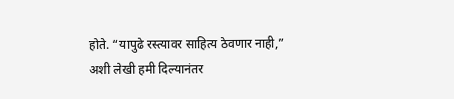होते. “यापुढे रस्त्यावर साहित्य ठेवणार नाही,” अशी लेखी हमी दिल्यानंतर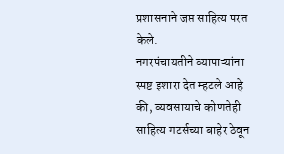प्रशासनाने जप्त साहित्य परत केले.
नगरपंचायतीने व्यापाऱ्यांना स्पष्ट इशारा देत म्हटले आहे की, व्यवसायाचे कोणतेही साहित्य गटर्सच्या बाहेर ठेवून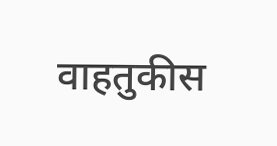वाहतुकीस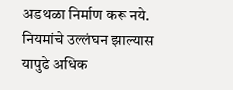अडथळा निर्माण करू नये. नियमांचे उल्लंघन झाल्यास यापुढे अधिक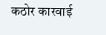कठोर कारवाई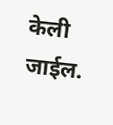केली जाईल.